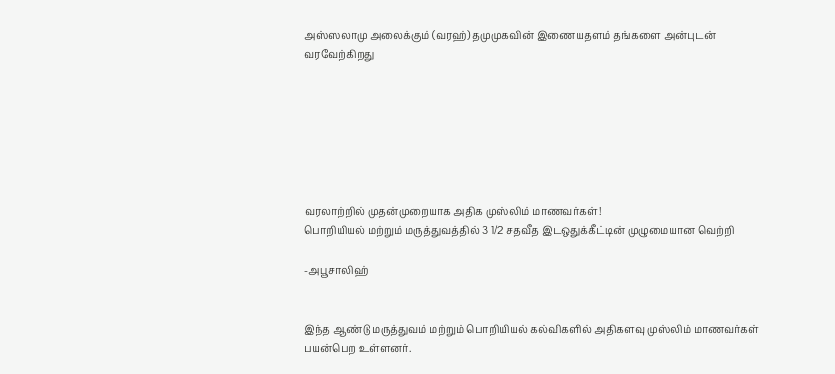அஸ்ஸலாமு அலைக்கும் (வரஹ்) தமுமுகவின் இணையதளம் தங்களை அன்புடன் வரவேற்கிறது







வரலாற்றில் முதன்முறையாக அதிக முஸ்லிம் மாணவர்கள்!
பொறியியல் மற்றும் மருத்துவத்தில் 3 1/2 சதவீத இடஒதுக்கீட்டின் முழுமையான வெற்றி

-அபூசாலிஹ்


இந்த ஆண்டு மருத்துவம் மற்றும் பொறியியல் கல்விகளில் அதிகளவு முஸ்லிம் மாணவர்கள் பயன்பெற உள்ளனர்.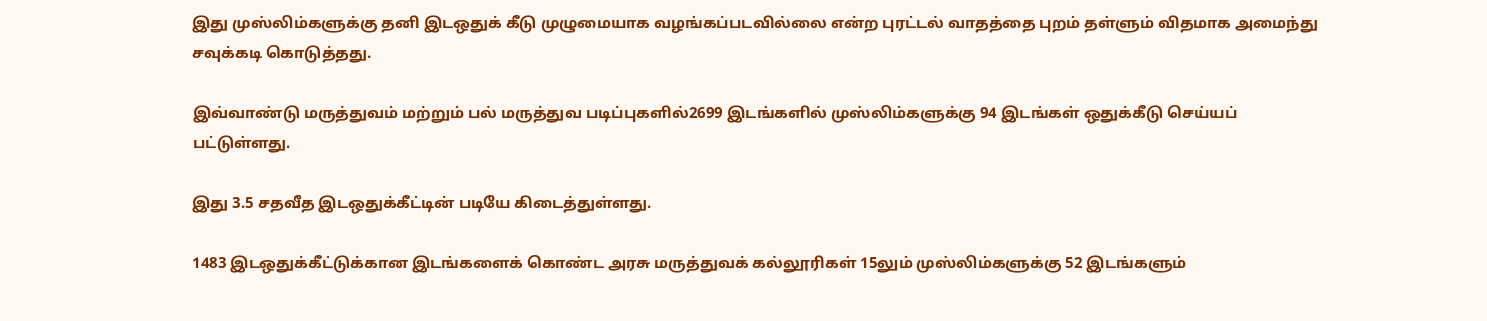இது முஸ்லிம்களுக்கு தனி இடஒதுக் கீடு முழுமையாக வழங்கப்படவில்லை என்ற புரட்டல் வாதத்தை புறம் தள்ளும் விதமாக அமைந்து சவுக்கடி கொடுத்தது.

இவ்வாண்டு மருத்துவம் மற்றும் பல் மருத்துவ படிப்புகளில்2699 இடங்களில் முஸ்லிம்களுக்கு 94 இடங்கள் ஒதுக்கீடு செய்யப் பட்டுள்ளது.

இது 3.5 சதவீத இடஒதுக்கீட்டின் படியே கிடைத்துள்ளது.

1483 இடஒதுக்கீட்டுக்கான இடங்களைக் கொண்ட அரசு மருத்துவக் கல்லூரிகள் 15லும் முஸ்லிம்களுக்கு 52 இடங்களும்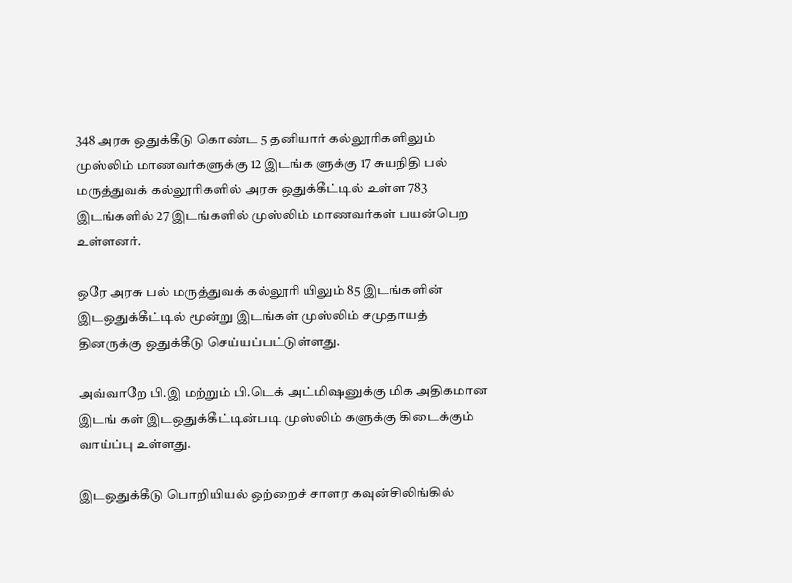348 அரசு ஒதுக்கீடு கொண்ட 5 தனியார் கல்லூரிகளிலும் முஸ்லிம் மாணவர்களுக்கு 12 இடங்க ளுக்கு 17 சுயநிதி பல் மருத்துவக் கல்லூரிகளில் அரசு ஒதுக்கீட்டில் உள்ள 783 இடங்களில் 27 இடங்களில் முஸ்லிம் மாணவர்கள் பயன்பெற உள்ளனர்.

ஒரே அரசு பல் மருத்துவக் கல்லூரி யிலும் 85 இடங்களின் இடஒதுக்கீட்டில் மூன்று இடங்கள் முஸ்லிம் சமுதாயத் தினருக்கு ஒதுக்கீடு செய்யப்பட்டுள்ளது.

அவ்வாறே பி.இ மற்றும் பி.டெக் அட்மிஷனுக்கு மிக அதிகமான இடங் கள் இடஒதுக்கீட்டின்படி முஸ்லிம் களுக்கு கிடைக்கும் வாய்ப்பு உள்ளது.

இடஒதுக்கீடு பொறியியல் ஒற்றைச் சாளர கவுன்சிலிங்கில்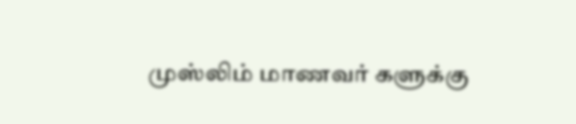முஸ்லிம் மாணவர் களுக்கு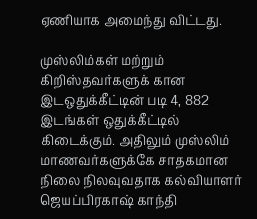ஏணியாக அமைந்து விட்டது.

முஸ்லிம்கள் மற்றும் கிறிஸ்தவர்களுக் கான இடஒதுக்கீட்டின் படி 4, 882 இடங்கள் ஒதுக்கீட்டில் கிடைக்கும். அதிலும் முஸ்லிம் மாணவர்களுக்கே சாதகமான நிலை நிலவுவதாக கல்வியாளர் ஜெயப்பிரகாஷ் காந்தி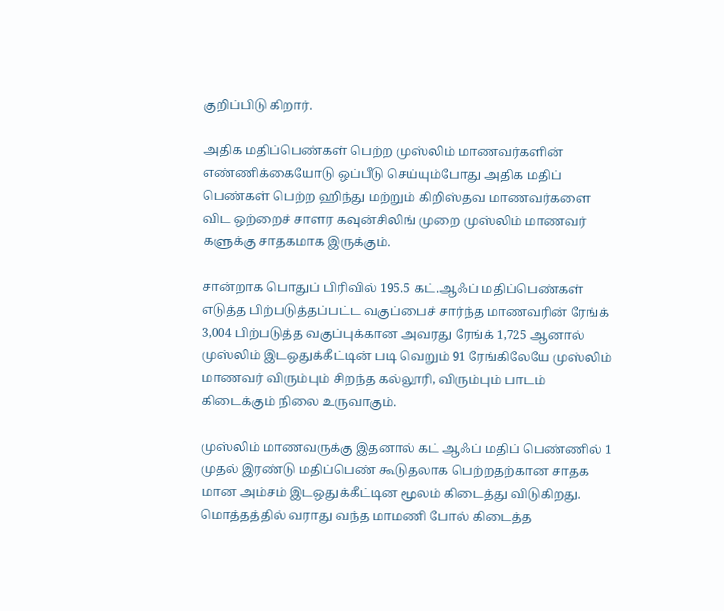குறிப்பிடு கிறார்.

அதிக மதிப்பெண்கள் பெற்ற முஸ்லிம் மாணவர்களின் எண்ணிக்கையோடு ஒப்பீடு செய்யும்போது அதிக மதிப் பெண்கள் பெற்ற ஹிந்து மற்றும் கிறிஸ்தவ மாணவர்களை விட ஒற்றைச் சாளர கவுன்சிலிங் முறை முஸ்லிம் மாணவர் களுக்கு சாதகமாக இருக்கும்.

சான்றாக பொதுப் பிரிவில் 195.5 கட்.ஆஃப் மதிப்பெண்கள் எடுத்த பிற்படுத்தப்பட்ட வகுப்பைச் சார்ந்த மாணவரின் ரேங்க் 3,004 பிற்படுத்த வகுப்புக்கான அவரது ரேங்க் 1,725 ஆனால் முஸ்லிம் இடஒதுக்கீட்டின் படி வெறும் 91 ரேங்கிலேயே முஸ்லிம் மாணவர் விரும்பும் சிறந்த கல்லூரி, விரும்பும் பாடம் கிடைக்கும் நிலை உருவாகும்.

முஸ்லிம் மாணவருக்கு இதனால் கட் ஆஃப் மதிப் பெண்ணில் 1 முதல் இரண்டு மதிப்பெண் கூடுதலாக பெற்றதற்கான சாதக மான அம்சம் இடஒதுக்கீட்டின மூலம் கிடைத்து விடுகிறது. மொத்தத்தில் வராது வந்த மாமணி போல் கிடைத்த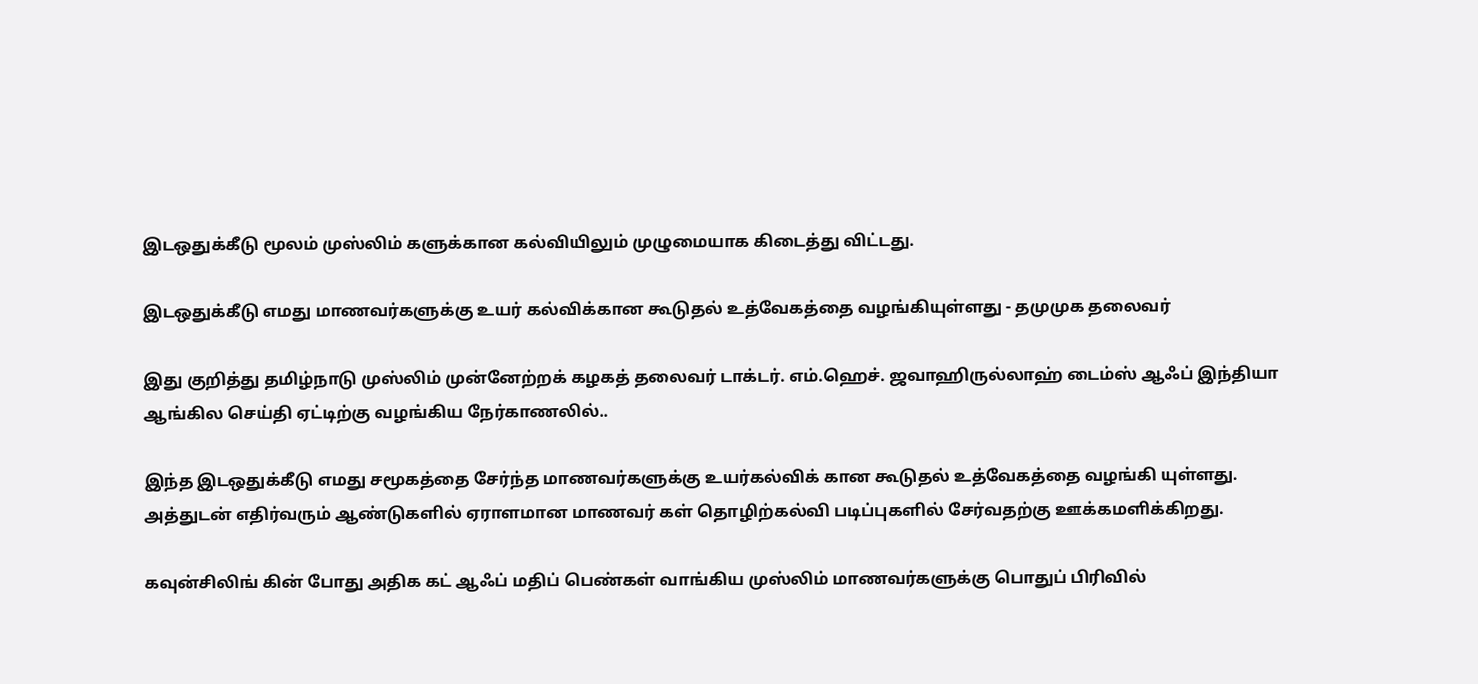இடஒதுக்கீடு மூலம் முஸ்லிம் களுக்கான கல்வியிலும் முழுமையாக கிடைத்து விட்டது.

இடஒதுக்கீடு எமது மாணவர்களுக்கு உயர் கல்விக்கான கூடுதல் உத்வேகத்தை வழங்கியுள்ளது - தமுமுக தலைவர்

இது குறித்து தமிழ்நாடு முஸ்லிம் முன்னேற்றக் கழகத் தலைவர் டாக்டர். எம்.ஹெச். ஜவாஹிருல்லாஹ் டைம்ஸ் ஆஃப் இந்தியா ஆங்கில செய்தி ஏட்டிற்கு வழங்கிய நேர்காணலில்..

இந்த இடஒதுக்கீடு எமது சமூகத்தை சேர்ந்த மாணவர்களுக்கு உயர்கல்விக் கான கூடுதல் உத்வேகத்தை வழங்கி யுள்ளது. அத்துடன் எதிர்வரும் ஆண்டுகளில் ஏராளமான மாணவர் கள் தொழிற்கல்வி படிப்புகளில் சேர்வதற்கு ஊக்கமளிக்கிறது.

கவுன்சிலிங் கின் போது அதிக கட் ஆஃப் மதிப் பெண்கள் வாங்கிய முஸ்லிம் மாணவர்களுக்கு பொதுப் பிரிவில்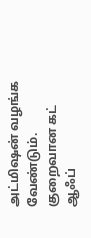அட்மிஷன் வழங்க வேண்டும். குறைவான கட் ஆஃப்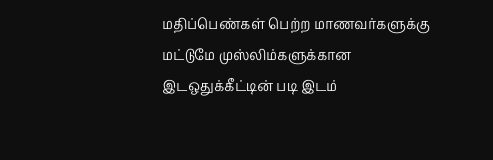மதிப்பெண்கள் பெற்ற மாணவர்களுக்கு மட்டுமே முஸ்லிம்களுக்கான இடஒதுக்கீட்டின் படி இடம்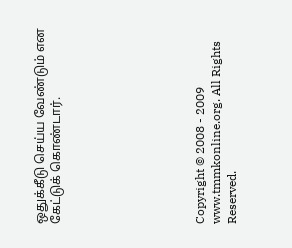ஒதுக்கீடு செய்ய வேண்டும் என கேட்டுக் கொண்டார்.








Copyright © 2008 - 2009 www.tmmkonline.org. All Rights Reserved.